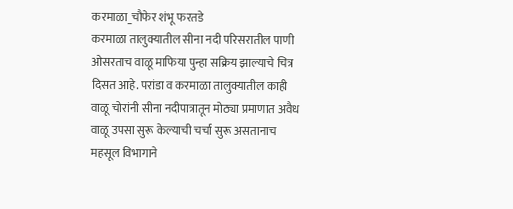करमाळा_चौफेर शंभू फरतडे
करमाळा तालुक्यातील सीना नदी परिसरातील पाणी ओसरताच वाळू माफिया पुन्हा सक्रिय झाल्याचे चित्र दिसत आहे. परांडा व करमाळा तालुक्यातील काही वाळू चोरांनी सीना नदीपात्रातून मोठ्या प्रमाणात अवैध वाळू उपसा सुरू केल्याची चर्चा सुरू असतानाच महसूल विभागाने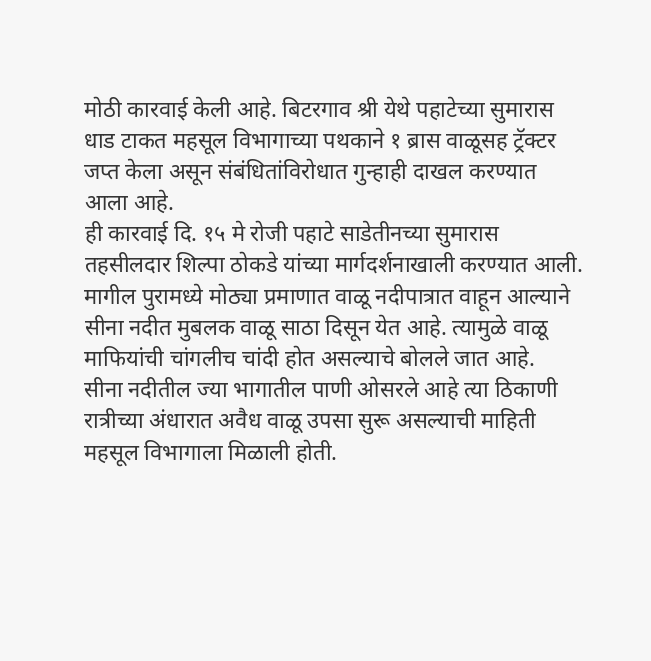मोठी कारवाई केली आहे. बिटरगाव श्री येथे पहाटेच्या सुमारास धाड टाकत महसूल विभागाच्या पथकाने १ ब्रास वाळूसह ट्रॅक्टर जप्त केला असून संबंधितांविरोधात गुन्हाही दाखल करण्यात आला आहे.
ही कारवाई दि. १५ मे रोजी पहाटे साडेतीनच्या सुमारास तहसीलदार शिल्पा ठोकडे यांच्या मार्गदर्शनाखाली करण्यात आली. मागील पुरामध्ये मोठ्या प्रमाणात वाळू नदीपात्रात वाहून आल्याने सीना नदीत मुबलक वाळू साठा दिसून येत आहे. त्यामुळे वाळू माफियांची चांगलीच चांदी होत असल्याचे बोलले जात आहे.
सीना नदीतील ज्या भागातील पाणी ओसरले आहे त्या ठिकाणी रात्रीच्या अंधारात अवैध वाळू उपसा सुरू असल्याची माहिती महसूल विभागाला मिळाली होती.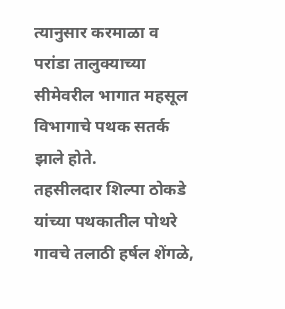त्यानुसार करमाळा व परांडा तालुक्याच्या सीमेवरील भागात महसूल विभागाचे पथक सतर्क झाले होते.
तहसीलदार शिल्पा ठोकडे यांच्या पथकातील पोथरे गावचे तलाठी हर्षल शेंगळे,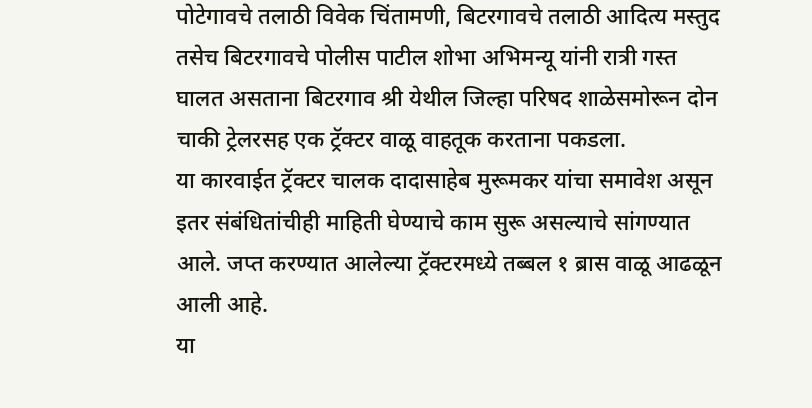पोटेगावचे तलाठी विवेक चिंतामणी, बिटरगावचे तलाठी आदित्य मस्तुद तसेच बिटरगावचे पोलीस पाटील शोभा अभिमन्यू यांनी रात्री गस्त घालत असताना बिटरगाव श्री येथील जिल्हा परिषद शाळेसमोरून दोन चाकी ट्रेलरसह एक ट्रॅक्टर वाळू वाहतूक करताना पकडला.
या कारवाईत ट्रॅक्टर चालक दादासाहेब मुरूमकर यांचा समावेश असून इतर संबंधितांचीही माहिती घेण्याचे काम सुरू असल्याचे सांगण्यात आले. जप्त करण्यात आलेल्या ट्रॅक्टरमध्ये तब्बल १ ब्रास वाळू आढळून आली आहे.
या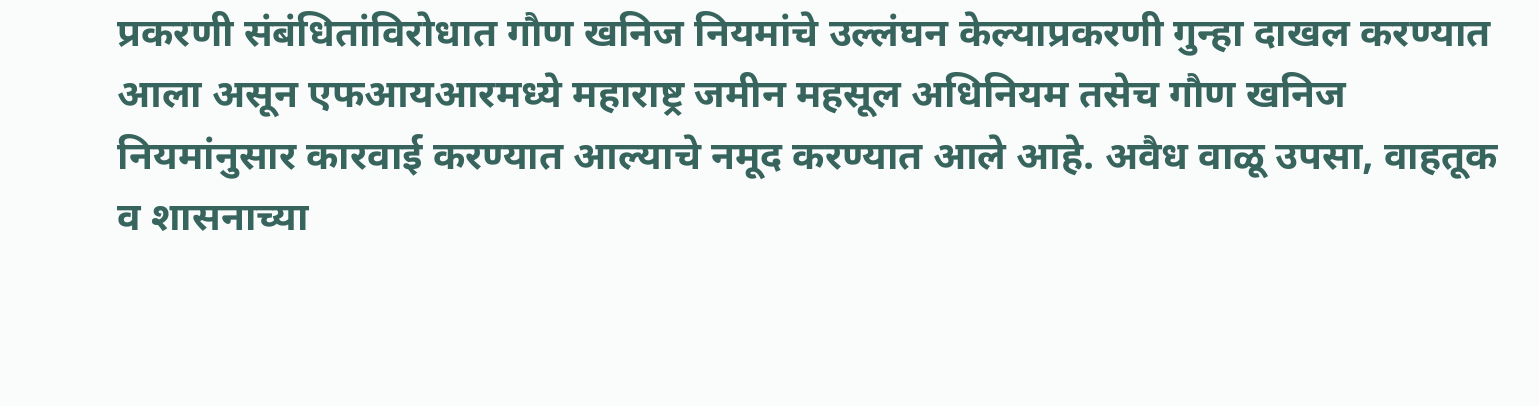प्रकरणी संबंधितांविरोधात गौण खनिज नियमांचे उल्लंघन केल्याप्रकरणी गुन्हा दाखल करण्यात आला असून एफआयआरमध्ये महाराष्ट्र जमीन महसूल अधिनियम तसेच गौण खनिज नियमांनुसार कारवाई करण्यात आल्याचे नमूद करण्यात आले आहे. अवैध वाळू उपसा, वाहतूक व शासनाच्या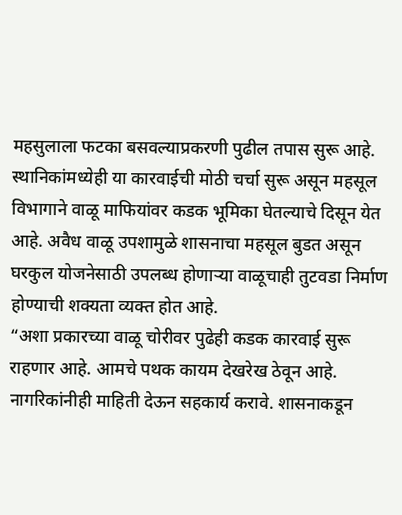महसुलाला फटका बसवल्याप्रकरणी पुढील तपास सुरू आहे.
स्थानिकांमध्येही या कारवाईची मोठी चर्चा सुरू असून महसूल विभागाने वाळू माफियांवर कडक भूमिका घेतल्याचे दिसून येत आहे. अवैध वाळू उपशामुळे शासनाचा महसूल बुडत असून घरकुल योजनेसाठी उपलब्ध होणाऱ्या वाळूचाही तुटवडा निर्माण होण्याची शक्यता व्यक्त होत आहे.
“अशा प्रकारच्या वाळू चोरीवर पुढेही कडक कारवाई सुरू राहणार आहे. आमचे पथक कायम देखरेख ठेवून आहे. नागरिकांनीही माहिती देऊन सहकार्य करावे. शासनाकडून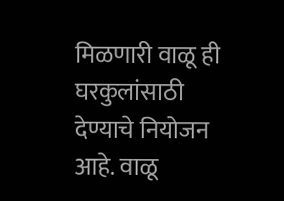मिळणारी वाळू ही घरकुलांसाठी देण्याचे नियोजन आहे. वाळू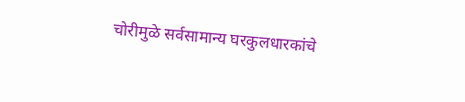चोरीमुळे सर्वसामान्य घरकुलधारकांचे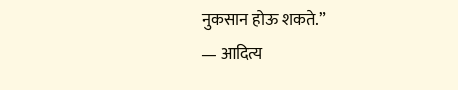नुकसान होऊ शकते.”
— आदित्य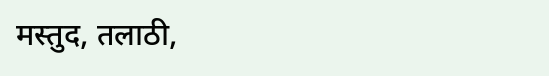मस्तुद, तलाठी,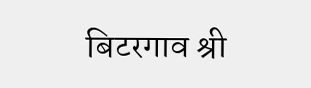बिटरगाव श्री